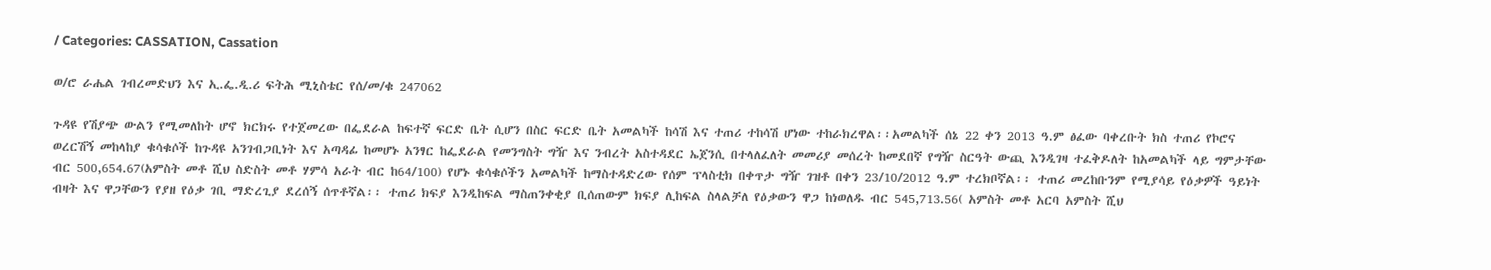/ Categories: CASSATION, Cassation

ወ/ሮ ራሔል ገብረመድህን እና ኢ.ፌ.ዲ.ሪ ፍትሕ ሚኒስቴር የሰ/መ/ቁ 247062

ጉዳዩ የሽያጭ ውልን የሚመለከት ሆኖ ክርክሩ የተጀመረው በፌደራል ከፍተኛ ፍርድ ቤት ሲሆን በስር ፍርድ ቤት አመልካች ከሳሽ እና ተጠሪ ተከሳሽ ሆነው ተከራክረዋል፡፡አመልካች ሰኔ 22 ቀን 2013 ዓ.ም ፅፈው ባቀረቡት ክስ ተጠሪ የኮሮና ወረርሽኝ መከላከያ ቁሳቁሶች ከጉዳዩ አንገብጋቢነት እና አጣዳፊ ከመሆኑ አንፃር ከፌደራል የመንግስት ግዥ እና ንብረት አስተዳደር ኤጀንሲ በተላለፈለት መመሪያ መሰረት ከመደበኛ የግዥ ስርዓት ውጪ እንዲገዛ ተፈቅዶለት ከአመልካች ላይ ግምታቸው ብር 500,654.67(አምስት መቶ ሺህ ስድስት መቶ ሃምሳ አራት ብር ከ64/100) የሆኑ ቁሳቁሶችን አመልካች ከማስተዳድረው የሰም ፕላስቲክ በቀጥታ ግዥ ገዝቶ በቀን 23/10/2012 ዓ.ም ተረክቦኛል፡፡ ተጠሪ መረከቡንም የሚያሳይ የዕቃዎች ዓይነት ብዛት እና ዋጋቸውን የያዘ የዕቃ ገቢ ማድረጊያ ደረሰኝ ሰጥቶኛል፡፡ ተጠሪ ክፍያ እንዲከፍል ማስጠንቀቂያ ቢሰጠውም ክፍያ ሊከፍል ስላልቻለ የዕቃውን ዋጋ ከነወለዱ ብር 545,713.56( አምስት መቶ አርባ አምስት ሺህ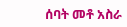ሰባት መቶ አስራ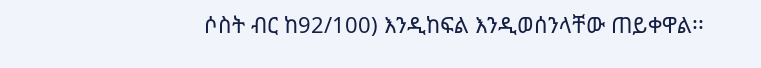ሶስት ብር ከ92/100) እንዲከፍል እንዲወሰንላቸው ጠይቀዋል፡፡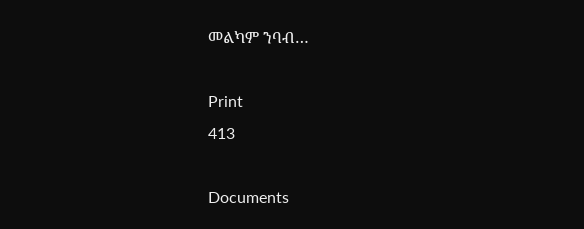መልካም ንባብ…

Print
413

Documents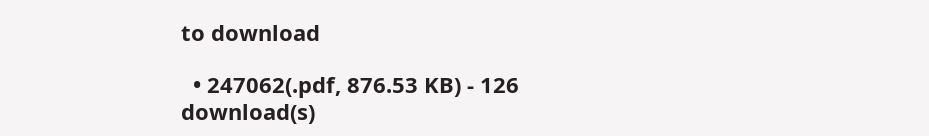to download

  • 247062(.pdf, 876.53 KB) - 126 download(s)